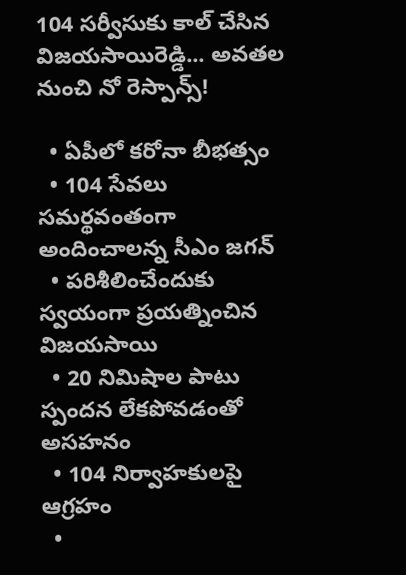104 సర్వీసుకు కాల్ చేసిన విజయసాయిరెడ్డి... అవతల నుంచి నో రెస్పాన్స్!

  • ఏపీలో కరోనా బీభత్సం
  • 104 సేవలు సమర్థవంతంగా అందించాలన్న సీఎం జగన్
  • పరిశీలించేందుకు స్వయంగా ప్రయత్నించిన విజయసాయి
  • 20 నిమిషాల పాటు స్పందన లేకపోవడంతో అసహనం
  • 104 నిర్వాహకులపై ఆగ్రహం
  •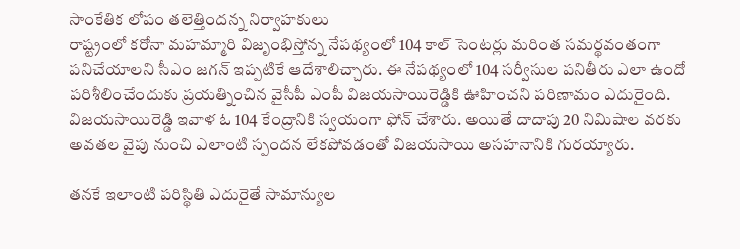సాంకేతిక లోపం తలెత్తిందన్న నిర్వాహకులు
రాష్ట్రంలో కరోనా మహమ్మారి విజృంభిస్తోన్న నేపథ్యంలో 104 కాల్ సెంటర్లు మరింత సమర్థవంతంగా పనిచేయాలని సీఎం జగన్ ఇప్పటికే ఆదేశాలిచ్చారు. ఈ నేపథ్యంలో 104 సర్వీసుల పనితీరు ఎలా ఉందో పరిశీలించేందుకు ప్రయత్నించిన వైసీపీ ఎంపీ విజయసాయిరెడ్డికి ఊహించని పరిణామం ఎదురైంది. విజయసాయిరెడ్డి ఇవాళ ఓ 104 కేంద్రానికి స్వయంగా ఫోన్ చేశారు. అయితే దాదాపు 20 నిమిషాల వరకు అవతల వైపు నుంచి ఎలాంటి స్పందన లేకపోవడంతో విజయసాయి అసహనానికి గురయ్యారు.

తనకే ఇలాంటి పరిస్థితి ఎదురైతే సామాన్యుల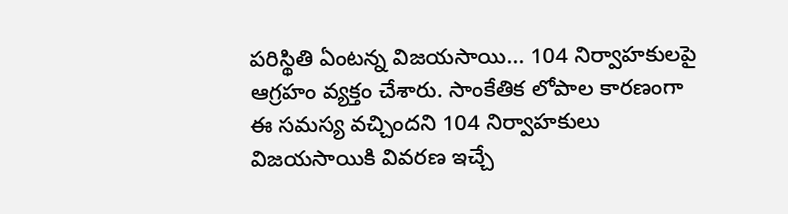పరిస్థితి ఏంటన్న విజయసాయి... 104 నిర్వాహకులపై ఆగ్రహం వ్యక్తం చేశారు. సాంకేతిక లోపాల కారణంగా ఈ సమస్య వచ్చిందని 104 నిర్వాహకులు విజయసాయికి వివరణ ఇచ్చే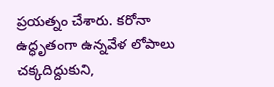ప్రయత్నం చేశారు. కరోనా ఉద్ధృతంగా ఉన్నవేళ లోపాలు చక్కదిద్దుకుని,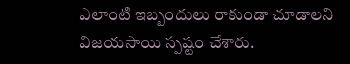ఎలాంటి ఇబ్బందులు రాకుండా చూడాలని విజయసాయి స్పష్టం చేశారు.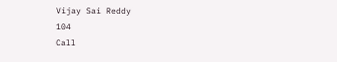Vijay Sai Reddy
104
Call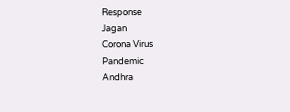Response
Jagan
Corona Virus
Pandemic
Andhra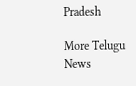Pradesh

More Telugu News